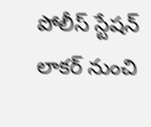పోలీస్ స్టేషన్ లాకర్ నుంచి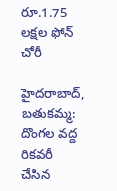రూ.1.75 లక్షల ఫోన్ చోరీ

హైదరాబాద్, బతుకమ్మ:   దొంగల వద్ద రికవరీ చేసిన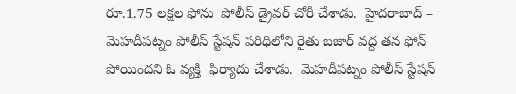రూ.1.75 లక్షల ఫోను  పోలీస్ డ్రైవర్ చోరీ చేశాడు.  హైదరాబాద్ – మెహదీపట్నం పోలీస్ స్టేషన్ పరిధిలోని రైతు బజార్ వద్ద తన ఫోన్  పోయిందని ఓ వ్యక్తి  ఫిర్యాదు చేశాడు.  మెహదీపట్నం పోలీస్ స్టేషన్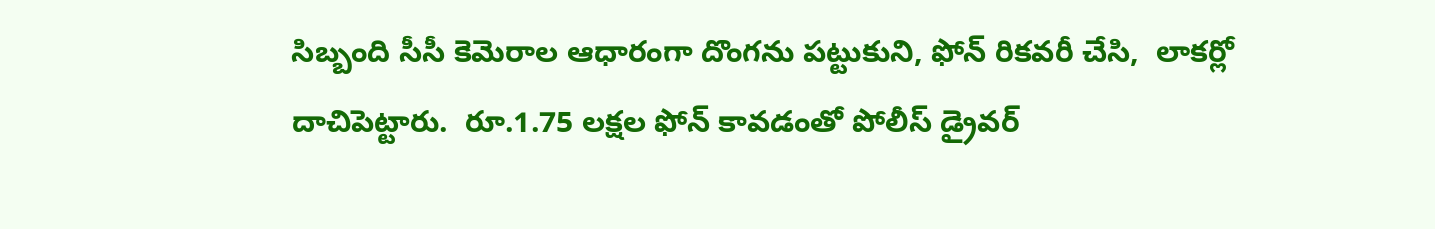సిబ్బంది సీసీ కెమెరాల ఆధారంగా దొంగను పట్టుకుని, ఫోన్ రికవరీ చేసి,  లాకర్లో దాచిపెట్టారు.  రూ.1.75 లక్షల ఫోన్ కావడంతో పోలీస్ డ్రైవర్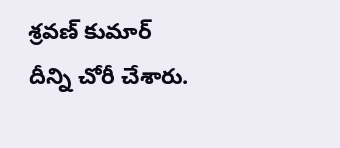శ్రవణ్ కుమార్ దీన్ని చోరీ చేశారు.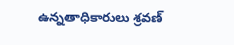ఉన్నతాధికారులు శ్రవణ్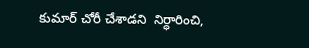కుమార్ చోరీ చేశాడని  నిర్ధారించి,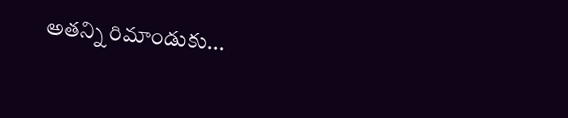అతన్ని రిమాండుకు...